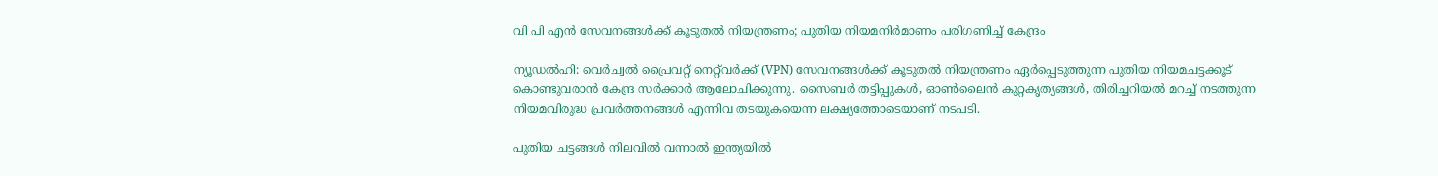വി പി‌ എൻ സേവനങ്ങൾക്ക് കൂടുതൽ നിയന്ത്രണം; പുതിയ നിയമനിർമാണം പരിഗണിച്ച് കേന്ദ്രം

ന്യൂഡൽഹി: വെർച്വൽ പ്രൈവറ്റ് നെറ്റ്‌വർക്ക് (VPN) സേവനങ്ങൾക്ക് കൂടുതൽ നിയന്ത്രണം ഏർപ്പെടുത്തുന്ന പുതിയ നിയമചട്ടക്കൂട് കൊണ്ടുവരാൻ കേന്ദ്ര സർക്കാർ ആലോചിക്കുന്നു. സൈബർ തട്ടിപ്പുകൾ, ഓൺലൈൻ കുറ്റകൃത്യങ്ങൾ, തിരിച്ചറിയൽ മറച്ച് നടത്തുന്ന നിയമവിരുദ്ധ പ്രവർത്തനങ്ങൾ എന്നിവ തടയുകയെന്ന ലക്ഷ്യത്തോടെയാണ് നടപടി.

പുതിയ ചട്ടങ്ങൾ നിലവിൽ വന്നാൽ ഇന്ത്യയിൽ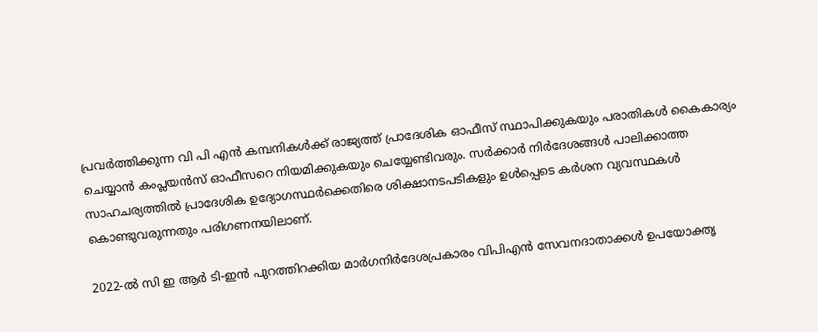പ്രവർത്തിക്കുന്ന വി പി എൻ കമ്പനികൾക്ക് രാജ്യത്ത് പ്രാദേശിക ഓഫീസ് സ്ഥാപിക്കുകയും പരാതികൾ കൈകാര്യം ചെയ്യാൻ കംപ്ലയൻസ് ഓഫീസറെ നിയമിക്കുകയും ചെയ്യേണ്ടിവരും. സർക്കാർ നിർദേശങ്ങൾ പാലിക്കാത്ത സാഹചര്യത്തിൽ പ്രാദേശിക ഉദ്യോഗസ്ഥർക്കെതിരെ ശിക്ഷാനടപടികളും ഉൾപ്പെടെ കർശന വ്യവസ്ഥകൾ കൊണ്ടുവരുന്നതും പരിഗണനയിലാണ്.

2022-ൽ സി ഇ ആർ ടി-ഇൻ പുറത്തിറക്കിയ മാർഗനിർദേശപ്രകാരം വിപിഎൻ സേവനദാതാക്കൾ ഉപയോക്തൃ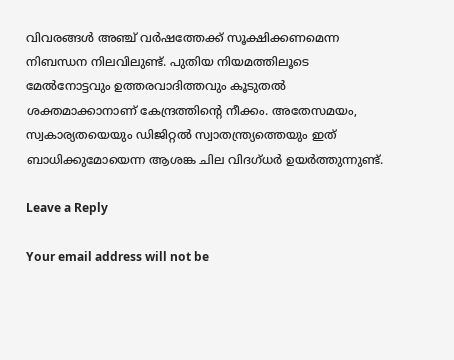വിവരങ്ങൾ അഞ്ച് വർഷത്തേക്ക് സൂക്ഷിക്കണമെന്ന നിബന്ധന നിലവിലുണ്ട്. പുതിയ നിയമത്തിലൂടെ മേൽനോട്ടവും ഉത്തരവാദിത്തവും കൂടുതൽ ശക്തമാക്കാനാണ് കേന്ദ്രത്തിന്റെ നീക്കം. അതേസമയം, സ്വകാര്യതയെയും ഡിജിറ്റൽ സ്വാതന്ത്ര്യത്തെയും ഇത് ബാധിക്കുമോയെന്ന ആശങ്ക ചില വിദഗ്ധർ ഉയർത്തുന്നുണ്ട്.

Leave a Reply

Your email address will not be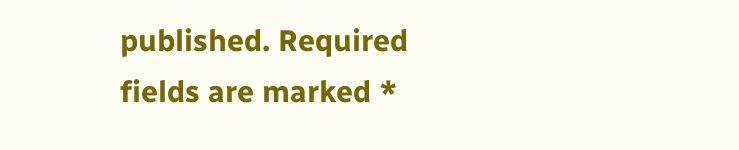published. Required fields are marked *